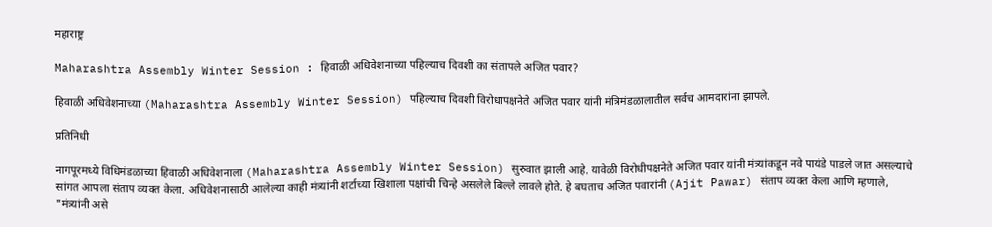महाराष्ट्र

Maharashtra Assembly Winter Session : हिवाळी अधिवेशनाच्या पहिल्याच दिवशी का संतापले अजित पवार?

हिवाळी अधिवेशनाच्या (Maharashtra Assembly Winter Session) पहिल्याच दिवशी विरोधापक्षनेते अजित पवार यांनी मंत्रिमंडळालातील सर्वच आमदारांना झापले.

प्रतिनिधी

नागपूरमध्ये विधिमंडळाच्या हिवाळी अधिवेशनाला (Maharashtra Assembly Winter Session) सुरुवात झाली आहे. यावेळी विरोधीपक्षनेते अजित पवार यांनी मंत्र्यांकडून नवे पायंडे पाडले जात असल्याचे सांगत आपला संताप व्यक्त केला. अधिवेशनासाठी आलेल्या काही मंत्र्यांनी शर्टाच्या खिशाला पक्षांची चिन्हे असलेले बिल्ले लावले होते. हे बघताच अजित पवारांनी (Ajit Pawar) संताप व्यक्त केला आणि म्हणाले, "मंत्र्यांनी असे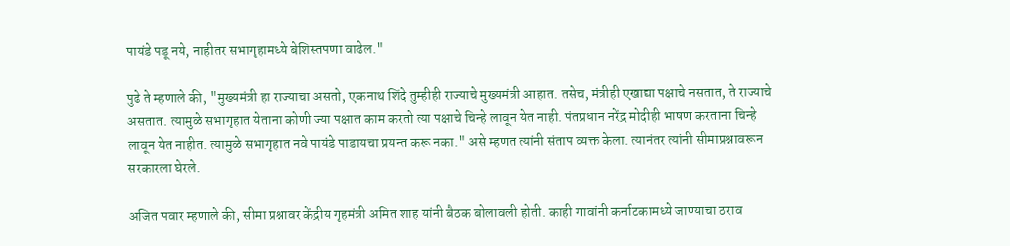पायंडे पडू नये, नाहीतर सभागृहामध्ये बेशिस्तपणा वाढेल."

पुढे ते म्हणाले की, "मुख्यमंत्री हा राज्याचा असतो, एकनाथ शिंदे तुम्हीही राज्याचे मुख्यमंत्री आहात. तसेच, मंत्रीही एखाद्या पक्षाचे नसतात, ते राज्याचे असतात. त्यामुळे सभागृहात येताना कोणी ज्या पक्षात काम करतो त्या पक्षाचे चिन्हे लावून येत नाही. पंतप्रधान नरेंद्र मोदीही भाषण करताना चिन्हे लावून येत नाहीत. त्यामुळे सभागृहात नवे पायंडे पाडायचा प्रयन्त करू नका." असे म्हणत त्यांनी संताप व्यक्त केला. त्यानंतर त्यांनी सीमाप्रश्नावरून सरकारला घेरले.

अजित पवार म्हणाले की, सीमा प्रश्नावर केंद्रीय गृहमंत्री अमित शाह यांनी बैठक बोलावली होती. काही गावांनी कर्नाटकामध्ये जाण्याचा ठराव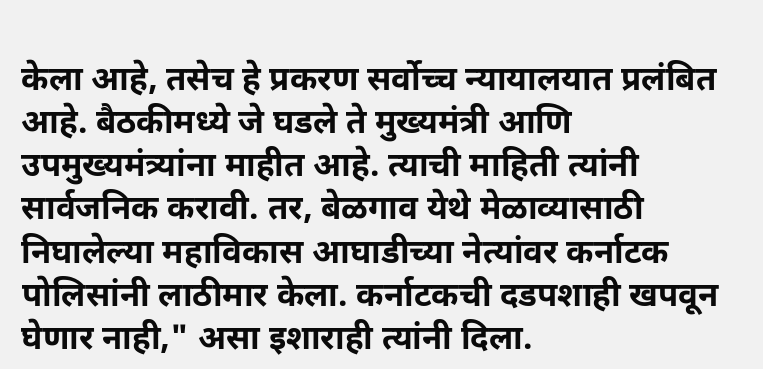केला आहे, तसेच हे प्रकरण सर्वोच्च न्यायालयात प्रलंबित आहे. बैठकीमध्ये जे घडले ते मुख्यमंत्री आणि उपमुख्यमंत्र्यांना माहीत आहे. त्याची माहिती त्यांनी सार्वजनिक करावी. तर, बेळगाव येथे मेळाव्यासाठी निघालेल्या महाविकास आघाडीच्या नेत्यांवर कर्नाटक पोलिसांनी लाठीमार केला. कर्नाटकची दडपशाही खपवून घेणार नाही," असा इशाराही त्यांनी दिला.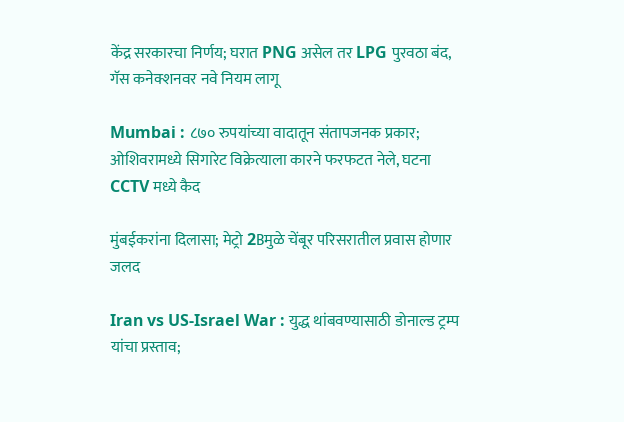केंद्र सरकारचा निर्णय; घरात PNG असेल तर LPG पुरवठा बंद, गॅस कनेक्शनवर नवे नियम लागू

Mumbai : ८७० रुपयांच्या वादातून संतापजनक प्रकार; ओशिवरामध्ये सिगारेट विक्रेत्याला कारने फरफटत नेले, घटना CCTV मध्ये कैद

मुंबईकरांना दिलासा; मेट्रो 2Bमुळे चेंबूर परिसरातील प्रवास होणार जलद

Iran vs US-Israel War : युद्ध थांबवण्यासाठी डोनाल्ड ट्रम्प यांचा प्रस्ताव;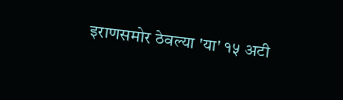इराणसमोर ठेवल्या 'या' १५ अटी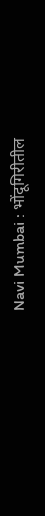Navi Mumbai : भोंदूगिरीतील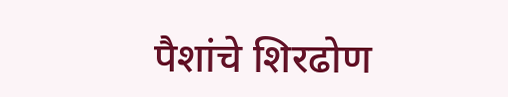पैशांचे शिरढोण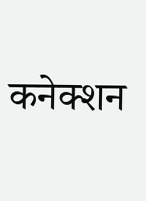कनेक्शन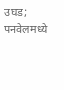उघड; पनवेलमध्ये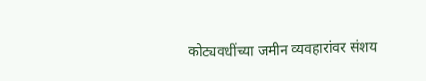कोट्यवधींच्या जमीन व्यवहारांवर संशय